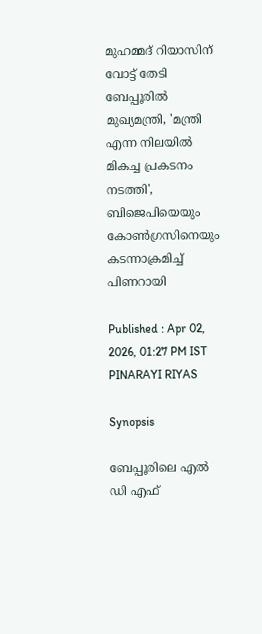മുഹമ്മദ് റിയാസിന് വോട്ട് തേടി ബേപ്പൂരിൽ മുഖ്യമന്ത്രി, 'മന്ത്രി എന്ന നിലയിൽ മികച്ച പ്രകടനം നടത്തി', ബിജെപിയെയും കോൺഗ്രസിനെയും കടന്നാക്രമിച്ച് പിണറായി

Published : Apr 02, 2026, 01:27 PM IST
PINARAYI RIYAS

Synopsis

ബേപ്പൂരിലെ എൽ ഡി എഫ്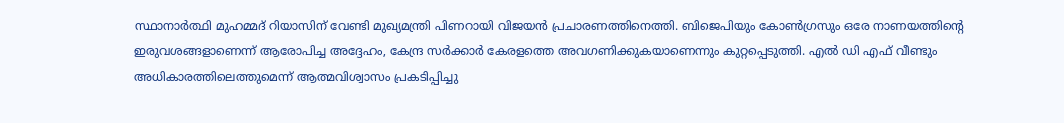സ്ഥാനാർത്ഥി മുഹമ്മദ് റിയാസിന് വേണ്ടി മുഖ്യമന്ത്രി പിണറായി വിജയൻ പ്രചാരണത്തിനെത്തി. ബിജെപിയും കോൺഗ്രസും ഒരേ നാണയത്തിന്റെ ഇരുവശങ്ങളാണെന്ന് ആരോപിച്ച അദ്ദേഹം, കേന്ദ്ര സർക്കാർ കേരളത്തെ അവഗണിക്കുകയാണെന്നും കുറ്റപ്പെടുത്തി. എൽ ഡി എഫ് വീണ്ടും അധികാരത്തിലെത്തുമെന്ന് ആത്മവിശ്വാസം പ്രകടിപ്പിച്ചു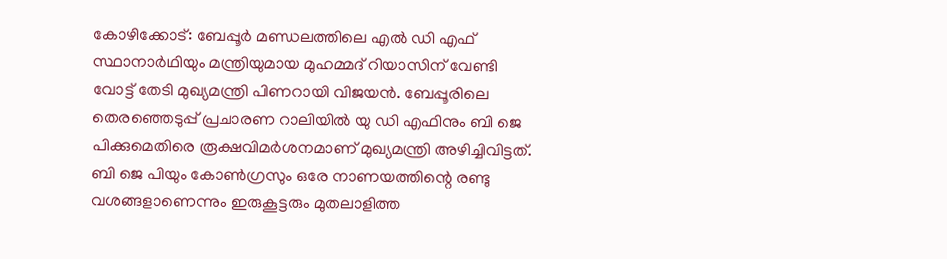കോഴിക്കോട്: ബേപ്പൂർ മണ്ഡലത്തിലെ എൽ ഡി എഫ് സ്ഥാനാർഥിയും മന്ത്രിയുമായ മുഹമ്മദ് റിയാസിന് വേണ്ടി വോട്ട് തേടി മുഖ്യമന്ത്രി പിണറായി വിജയൻ. ബേപ്പൂരിലെ തെരഞ്ഞെടുപ്പ് പ്രചാരണ റാലിയിൽ യു ഡി എഫിനും ബി ജെ പിക്കുമെതിരെ രൂക്ഷവിമർശനമാണ് മുഖ്യമന്ത്രി അഴിച്ചിവിട്ടത്. ബി ജെ പിയും കോൺഗ്രസും ഒരേ നാണയത്തിന്റെ രണ്ടു വശങ്ങളാണെന്നും ഇരുകൂട്ടരും മുതലാളിത്ത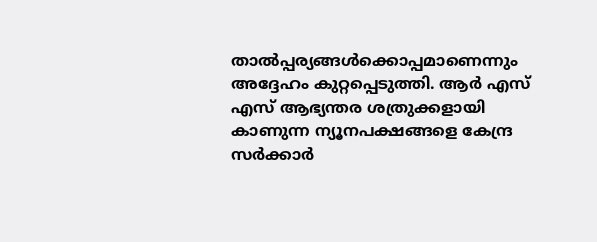താൽപ്പര്യങ്ങൾക്കൊപ്പമാണെന്നും അദ്ദേഹം കുറ്റപ്പെടുത്തി. ആർ എസ് എസ് ആഭ്യന്തര ശത്രുക്കളായി കാണുന്ന ന്യൂനപക്ഷങ്ങളെ കേന്ദ്ര സർക്കാർ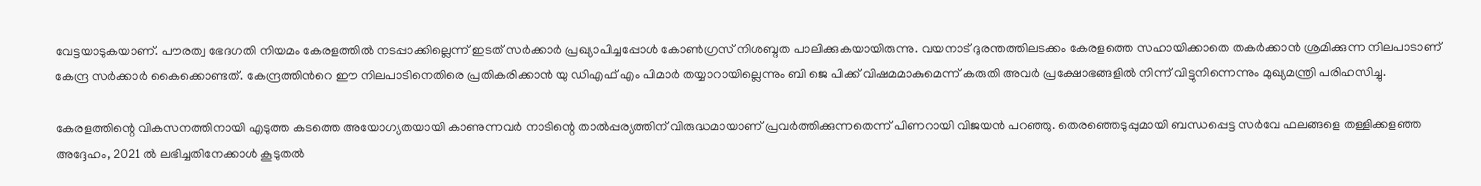വേട്ടയാടുകയാണ്. പൗരത്വ ഭേദഗതി നിയമം കേരളത്തിൽ നടപ്പാക്കില്ലെന്ന് ഇടത് സർക്കാർ പ്രഖ്യാപിച്ചപ്പോൾ കോൺഗ്രസ് നിശബ്ദത പാലിക്കുകയായിരുന്നു. വയനാട് ദുരന്തത്തിലടക്കം കേരളത്തെ സഹായിക്കാതെ തകർക്കാൻ ശ്രമിക്കുന്ന നിലപാടാണ് കേന്ദ്ര സർക്കാർ കൈക്കൊണ്ടത്. കേന്ദ്രത്തിന്‍റെ ഈ നിലപാടിനെതിരെ പ്രതികരിക്കാൻ യു ഡിഎഫ് എം പിമാർ തയ്യാറായില്ലെന്നും ബി ജെ പിക്ക് വിഷമമാകുമെന്ന് കരുതി അവർ പ്രക്ഷോഭങ്ങളിൽ നിന്ന് വിട്ടുനിന്നെന്നും മുഖ്യമന്ത്രി പരിഹസിച്ചു.

കേരളത്തിന്റെ വികസനത്തിനായി എടുത്ത കടത്തെ അയോഗ്യതയായി കാണുന്നവർ നാടിന്റെ താൽപ്പര്യത്തിന് വിരുദ്ധമായാണ് പ്രവർത്തിക്കുന്നതെന്ന് പിണറായി വിജയൻ പറഞ്ഞു. തെരഞ്ഞെടുപ്പുമായി ബന്ധപ്പെട്ട സർവേ ഫലങ്ങളെ തള്ളിക്കളഞ്ഞ അദ്ദേഹം, 2021 ൽ ലഭിച്ചതിനേക്കാൾ കൂടുതൽ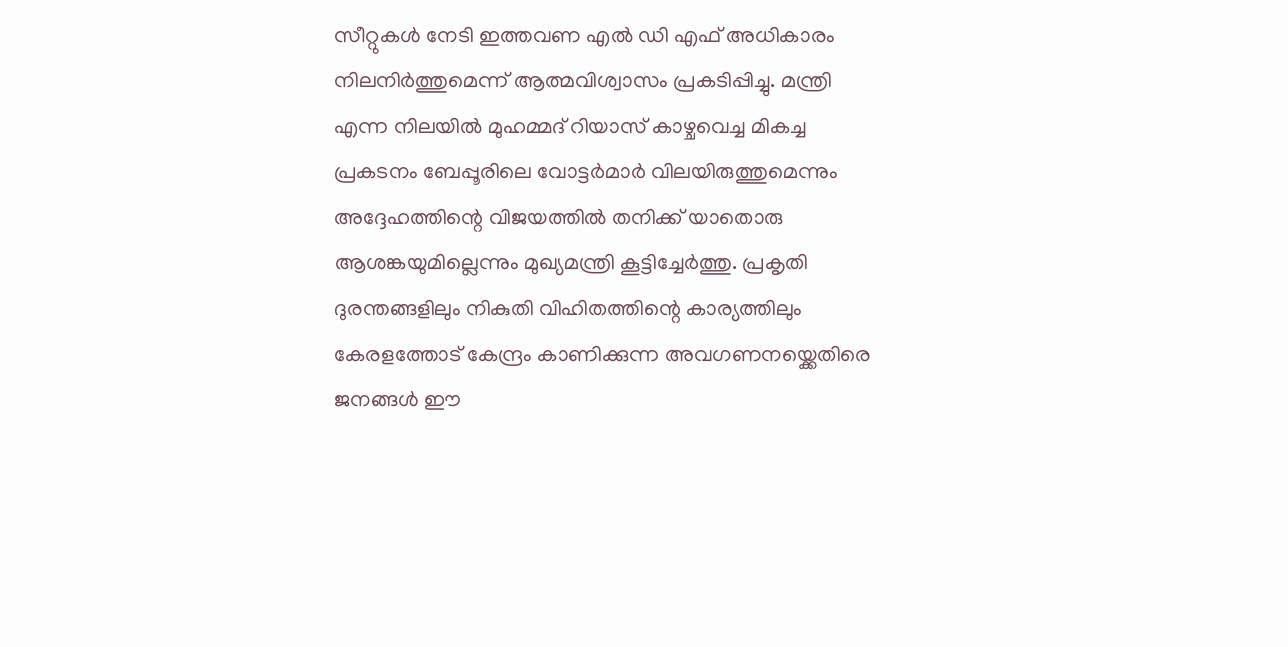സീറ്റുകൾ നേടി ഇത്തവണ എൽ ഡി എഫ് അധികാരം നിലനിർത്തുമെന്ന് ആത്മവിശ്വാസം പ്രകടിപ്പിച്ചു. മന്ത്രി എന്ന നിലയിൽ മുഹമ്മദ് റിയാസ് കാഴ്ചവെച്ച മികച്ച പ്രകടനം ബേപ്പൂരിലെ വോട്ടർമാർ വിലയിരുത്തുമെന്നും അദ്ദേഹത്തിന്റെ വിജയത്തിൽ തനിക്ക് യാതൊരു ആശങ്കയുമില്ലെന്നും മുഖ്യമന്ത്രി കൂട്ടിച്ചേർത്തു. പ്രകൃതി ദുരന്തങ്ങളിലും നികുതി വിഹിതത്തിന്റെ കാര്യത്തിലും കേരളത്തോട് കേന്ദ്രം കാണിക്കുന്ന അവഗണനയ്ക്കെതിരെ ജനങ്ങൾ ഈ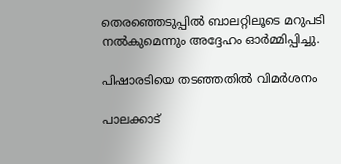തെരഞ്ഞെടുപ്പിൽ ബാലറ്റിലൂടെ മറുപടി നൽകുമെന്നും അദ്ദേഹം ഓർമ്മിപ്പിച്ചു.

പിഷാരടിയെ തടഞ്ഞതിൽ വിമർശനം

പാലക്കാട്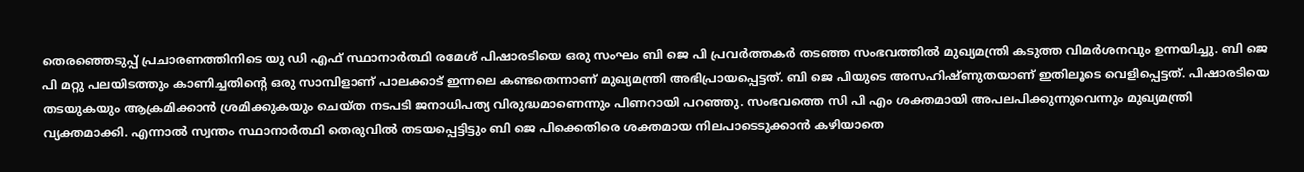തെരഞ്ഞെടുപ്പ് പ്രചാരണത്തിനിടെ യു ഡി എഫ് സ്ഥാനാർത്ഥി രമേശ് പിഷാരടിയെ ഒരു സംഘം ബി ജെ പി പ്രവർത്തകർ തടഞ്ഞ സംഭവത്തിൽ മുഖ്യമന്ത്രി കടുത്ത വിമർശനവും ഉന്നയിച്ചു. ബി ജെ പി മറ്റു പലയിടത്തും കാണിച്ചതിന്‍റെ ഒരു സാമ്പിളാണ് പാലക്കാട് ഇന്നലെ കണ്ടതെന്നാണ് മുഖ്യമന്ത്രി അഭിപ്രായപ്പെട്ടത്. ബി ജെ പിയുടെ അസഹിഷ്ണുതയാണ് ഇതിലൂടെ വെളിപ്പെട്ടത്. പിഷാരടിയെ തടയുകയും ആക്രമിക്കാൻ ശ്രമിക്കുകയും ചെയ്ത നടപടി ജനാധിപത്യ വിരുദ്ധമാണെന്നും പിണറായി പറഞ്ഞു. സംഭവത്തെ സി പി എം ശക്തമായി അപലപിക്കുന്നുവെന്നും മുഖ്യമന്ത്രി വ്യക്തമാക്കി. എന്നാൽ സ്വന്തം സ്ഥാനാർത്ഥി തെരുവിൽ തടയപ്പെട്ടിട്ടും ബി ജെ പിക്കെതിരെ ശക്തമായ നിലപാടെടുക്കാൻ കഴിയാതെ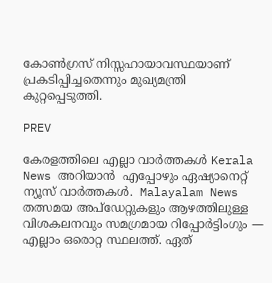കോൺഗ്രസ് നിസ്സഹായാവസ്ഥയാണ് പ്രകടിപ്പിച്ചതെന്നും മുഖ്യമന്ത്രി കുറ്റപ്പെടുത്തി.

PREV

കേരളത്തിലെ എല്ലാ വാർത്തകൾ Kerala News അറിയാൻ  എപ്പോഴും ഏഷ്യാനെറ്റ് ന്യൂസ് വാർത്തകൾ.  Malayalam News   തത്സമയ അപ്‌ഡേറ്റുകളും ആഴത്തിലുള്ള വിശകലനവും സമഗ്രമായ റിപ്പോർട്ടിംഗും — എല്ലാം ഒരൊറ്റ സ്ഥലത്ത്. ഏത്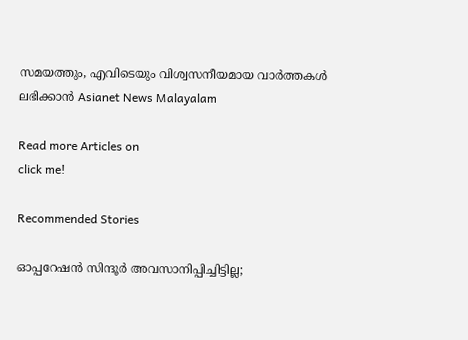സമയത്തും, എവിടെയും വിശ്വസനീയമായ വാർത്തകൾ ലഭിക്കാൻ Asianet News Malayalam

Read more Articles on
click me!

Recommended Stories

ഓപ്പറേഷൻ സിന്ദൂർ അവസാനിപ്പിച്ചിട്ടില്ല;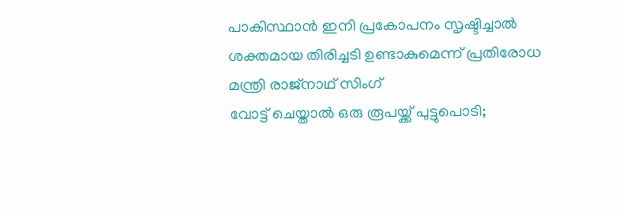പാകിസ്ഥാൻ ഇനി പ്രകോപനം സൃഷ്ടിച്ചാൽ ശക്തമായ തിരിച്ചടി ഉണ്ടാകുമെന്ന് പ്രതിരോധ മന്ത്രി രാജ്നാഥ് സിംഗ്
വോട്ട് ചെയ്താല്‍ ഒരു രൂപയ്ക്ക് പുട്ടുപൊടി;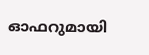ഓഫറുമായി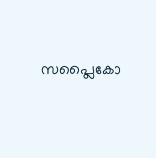സപ്ലൈകോ